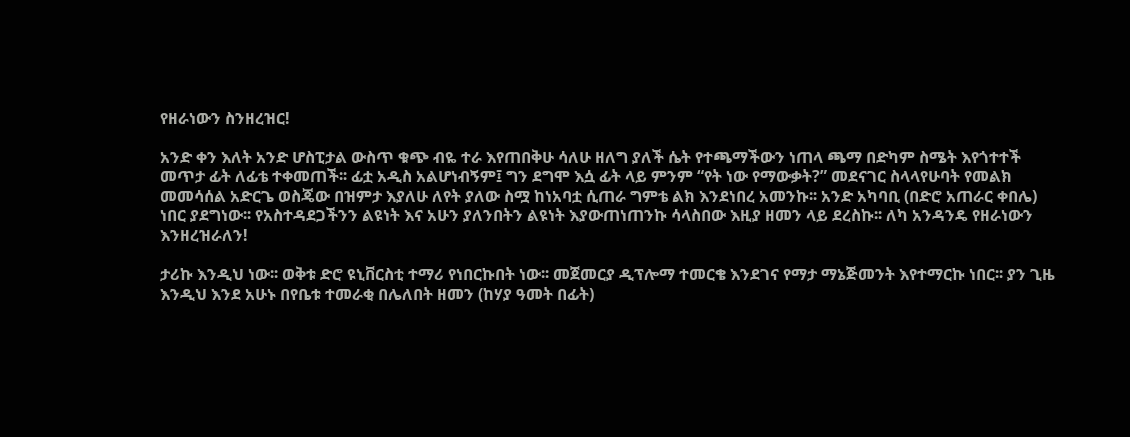የዘራነውን ስንዘረዝር!

አንድ ቀን እለት አንድ ሆስፒታል ውስጥ ቁጭ ብዬ ተራ እየጠበቅሁ ሳለሁ ዘለግ ያለች ሴት የተጫማችውን ነጠላ ጫማ በድካም ስሜት እየጎተተች መጥታ ፊት ለፊቴ ተቀመጠች፡፡ ፊቷ አዲስ አልሆነብኝም፤ ግን ደግሞ እሷ ፊት ላይ ምንም “የት ነው የማውቃት?” መደናገር ስላላየሁባት የመልክ መመሳሰል አድርጌ ወስጄው በዝምታ እያለሁ ለየት ያለው ስሟ ከነአባቷ ሲጠራ ግምቴ ልክ እንደነበረ አመንኩ፡፡ አንድ አካባቢ (በድሮ አጠራር ቀበሌ) ነበር ያደግነው፡፡ የአስተዳደጋችንን ልዩነት እና አሁን ያለንበትን ልዩነት እያውጠነጠንኩ ሳላስበው እዚያ ዘመን ላይ ደረስኩ፡፡ ለካ አንዳንዴ የዘራነውን እንዘረዝራለን!

ታሪኩ እንዲህ ነው፡፡ ወቅቱ ድሮ ዩኒቨርስቲ ተማሪ የነበርኩበት ነው፡፡ መጀመርያ ዲፕሎማ ተመርቄ እንደገና የማታ ማኔጅመንት እየተማርኩ ነበር፡፡ ያን ጊዜ እንዲህ እንደ አሁኑ በየቤቱ ተመራቂ በሌለበት ዘመን (ከሃያ ዓመት በፊት)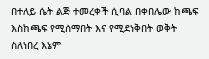በተለይ ሴት ልጅ ተመረቀች ሲባል በቀበሌው ከጫፍ እስከጫፍ የሚሰማበት እና የሚደነቅበት ወቅት ስለነበረ እኔም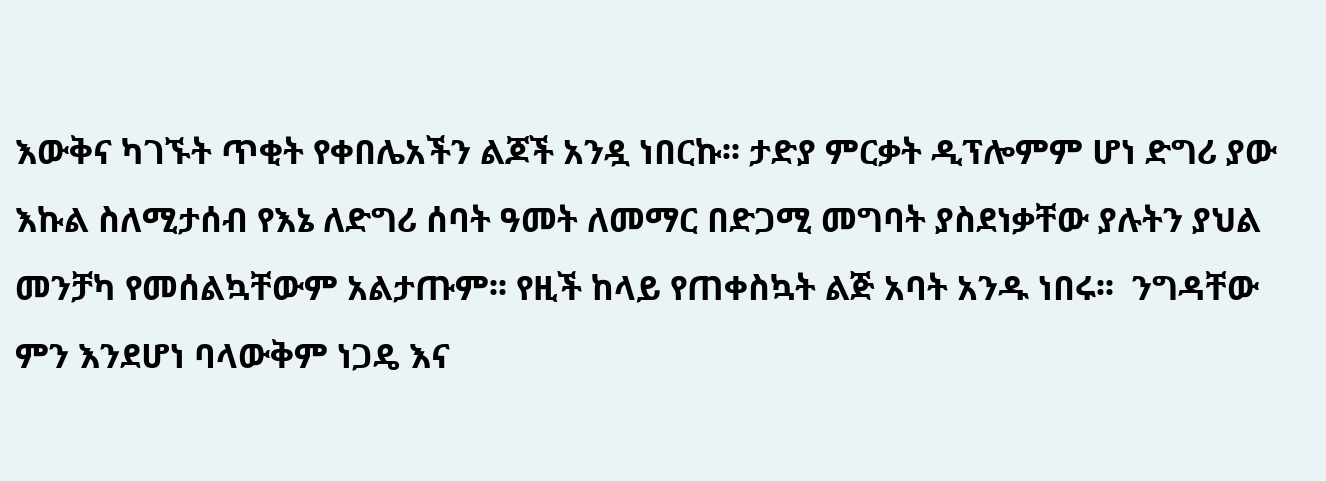እውቅና ካገኙት ጥቂት የቀበሌአችን ልጆች አንዷ ነበርኩ፡፡ ታድያ ምርቃት ዲፕሎምም ሆነ ድግሪ ያው እኩል ስለሚታሰብ የእኔ ለድግሪ ሰባት ዓመት ለመማር በድጋሚ መግባት ያስደነቃቸው ያሉትን ያህል መንቻካ የመሰልኳቸውም አልታጡም፡፡ የዚች ከላይ የጠቀስኳት ልጅ አባት አንዱ ነበሩ፡፡  ንግዳቸው ምን እንደሆነ ባላውቅም ነጋዴ እና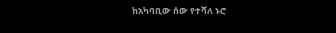ከአካባቢው ሰው የተሻለ ኑሮ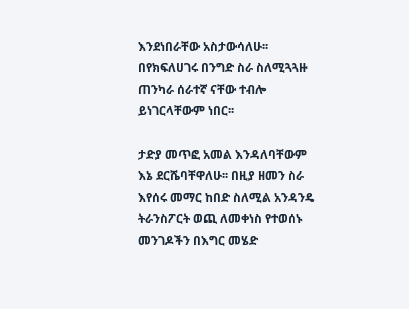እንደነበራቸው አስታውሳለሁ፡፡ በየክፍለሀገሩ በንግድ ስራ ስለሚጓጓዙ ጠንካራ ሰራተኛ ናቸው ተብሎ ይነገርላቸውም ነበር፡፡

ታድያ መጥፎ አመል እንዳለባቸውም እኔ ደርሼባቸዋለሁ፡፡ በዚያ ዘመን ስራ እየሰሩ መማር ከበድ ስለሚል አንዳንዴ ትራንስፖርት ወጪ ለመቀነስ የተወሰኑ መንገዶችን በእግር መሄድ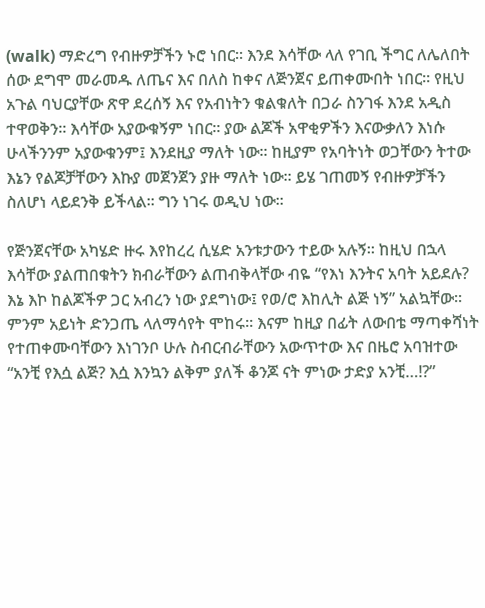(walk) ማድረግ የብዙዎቻችን ኑሮ ነበር፡፡ እንደ እሳቸው ላለ የገቢ ችግር ለሌለበት ሰው ደግሞ መራመዱ ለጤና እና በለስ ከቀና ለጅንጀና ይጠቀሙበት ነበር፡፡ የዚህ አጉል ባህርያቸው ጽዋ ደረሰኝ እና የአብነትን ቁልቁለት በጋራ ስንገፋ እንደ አዲስ ተዋወቅን፡፡ እሳቸው አያውቁኝም ነበር፡፡ ያው ልጆች አዋቂዎችን እናውቃለን እነሱ ሁላችንንም አያውቁንም፤ እንደዚያ ማለት ነው፡፡ ከዚያም የአባትነት ወጋቸውን ትተው እኔን የልጆቻቸውን እኩያ መጀንጀን ያዙ ማለት ነው፡፡ ይሄ ገጠመኝ የብዙዎቻችን ስለሆነ ላይደንቅ ይችላል፡፡ ግን ነገሩ ወዲህ ነው፡፡

የጅንጀናቸው አካሄድ ዙሩ እየከረረ ሲሄድ አንቱታውን ተይው አሉኝ፡፡ ከዚህ በኋላ እሳቸው ያልጠበቁትን ክብራቸውን ልጠብቅላቸው ብዬ “የእነ እንትና አባት አይደሉ? እኔ እኮ ከልጆችዎ ጋር አብረን ነው ያደግነው፤ የወ/ሮ እከሊት ልጅ ነኝ” አልኳቸው፡፡ ምንም አይነት ድንጋጤ ላለማሳየት ሞከሩ፡፡ እናም ከዚያ በፊት ለውበቴ ማጣቀሻነት የተጠቀሙባቸውን እነገንቦ ሁሉ ስብርብራቸውን አውጥተው እና በዜሮ አባዝተው “አንቺ የእሷ ልጅ? እሷ እንኳን ልቅም ያለች ቆንጆ ናት ምነው ታድያ አንቺ…!?”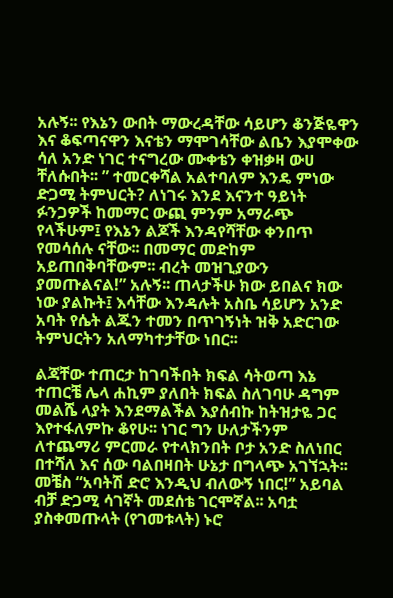አሉኝ፡፡ የእኔን ውበት ማውረዳቸው ሳይሆን ቆንጅዬዋን እና ቆፍጣናዋን እናቴን ማሞገሳቸው ልቤን እያሞቀው ሳለ አንድ ነገር ተናግረው ሙቀቴን ቀዝቃዛ ውሀ ቸለሱበት፡፡ ” ተመርቀሻል አልተባለም እንዴ ምነው ድጋሚ ትምህርት? ለነገሩ እንደ እናንተ ዓይነት ፉንጋዎች ከመማር ውጪ ምንም አማራጭ የላችሁም፤ የእኔን ልጆች እንዳየሻቸው ቀንበጥ የመሳሰሉ ናቸው፡፡ በመማር መድከም አይጠበቅባቸውም፡፡ ብረት መዝጊያውን ያመጡልናል!” አሉኝ፡፡ ጠላታችሁ ክው ይበልና ክው ነው ያልኩት፤ እሳቸው እንዳሉት አስቤ ሳይሆን አንድ አባት የሴት ልጁን ተመን በጥገኝነት ዝቅ አድርገው ትምህርትን አለማካተታቸው ነበር፡፡

ልጃቸው ተጠርታ ከገባችበት ክፍል ሳትወጣ እኔ ተጠርቼ ሌላ ሐኪም ያለበት ክፍል ስለገባሁ ዳግም መልሼ ላያት እንደማልችል እያሰብኩ ከትዝታዬ ጋር እየተፋለምኩ ቆየሁ፡፡ ነገር ግን ሁለታችንም ለተጨማሪ ምርመራ የተላክንበት ቦታ አንድ ስለነበር በተሻለ እና ሰው ባልበዛበት ሁኔታ በግላጭ አገኘኋት፡፡ መቼስ “አባትሽ ድሮ እንዲህ ብለውኝ ነበር!” አይባል ብቻ ድጋሚ ሳገኛት መደሰቴ ገርሞኛል፡፡ አባቷ ያስቀመጡላት (የገመቱላት) ኑሮ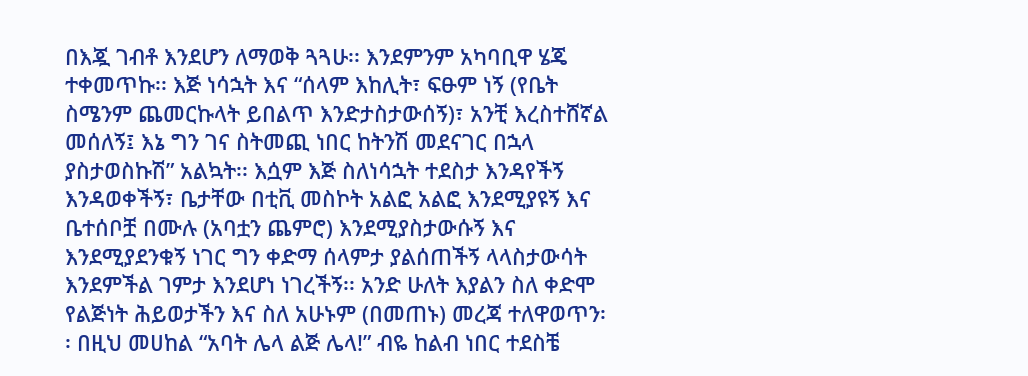በእጇ ገብቶ እንደሆን ለማወቅ ጓጓሁ፡፡ እንደምንም አካባቢዋ ሄጄ ተቀመጥኩ፡፡ እጅ ነሳኋት እና “ሰላም እከሊት፣ ፍፁም ነኝ (የቤት ስሜንም ጨመርኩላት ይበልጥ እንድታስታውሰኝ)፣ አንቺ እረስተሸኛል መሰለኝ፤ እኔ ግን ገና ስትመጪ ነበር ከትንሽ መደናገር በኋላ ያስታወስኩሽ” አልኳት፡፡ እሷም እጅ ስለነሳኋት ተደስታ እንዳየችኝ እንዳወቀችኝ፣ ቤታቸው በቲቪ መስኮት አልፎ አልፎ እንደሚያዩኝ እና ቤተሰቦቿ በሙሉ (አባቷን ጨምሮ) እንደሚያስታውሱኝ እና እንደሚያደንቁኝ ነገር ግን ቀድማ ሰላምታ ያልሰጠችኝ ላላስታውሳት እንደምችል ገምታ እንደሆነ ነገረችኝ፡፡ አንድ ሁለት እያልን ስለ ቀድሞ የልጅነት ሕይወታችን እና ስለ አሁኑም (በመጠኑ) መረጃ ተለዋወጥን፡፡ በዚህ መሀከል “አባት ሌላ ልጅ ሌላ!” ብዬ ከልብ ነበር ተደስቼ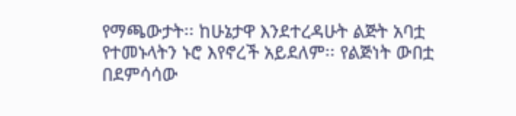የማጫውታት፡፡ ከሁኔታዋ እንደተረዳሁት ልጅት አባቷ የተመኑላትን ኑሮ እየኖረች አይደለም፡፡ የልጅነት ውበቷ በደምሳሳው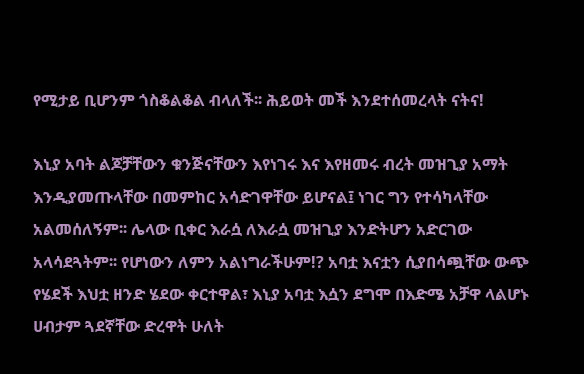የሚታይ ቢሆንም ጎስቆልቆል ብላለች፡፡ ሕይወት መች እንደተሰመረላት ናትና!

እኒያ አባት ልጆቻቸውን ቁንጅናቸውን እየነገሩ እና እየዘመሩ ብረት መዝጊያ አማት እንዲያመጡላቸው በመምከር አሳድገዋቸው ይሆናል፤ ነገር ግን የተሳካላቸው አልመሰለኝም፡፡ ሌላው ቢቀር እራሷ ለእራሷ መዝጊያ እንድትሆን አድርገው አላሳደጓትም፡፡ የሆነውን ለምን አልነግራችሁም!? አባቷ እናቷን ሲያበሳጯቸው ውጭ የሄደች እህቷ ዘንድ ሄደው ቀርተዋል፣ እኒያ አባቷ እሷን ደግሞ በእድሜ አቻዋ ላልሆኑ ሀብታም ጓደኛቸው ድረዋት ሁለት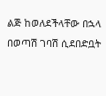ልጅ ከወለደችላቸው በኋላ በወጣሽ ገባሽ ሲደበድቧት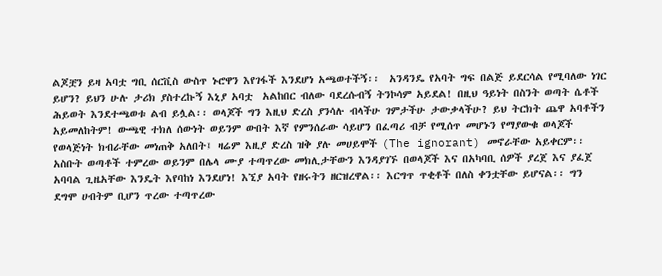ልጆቿን ይዛ አባቷ ግቢ ሰርቪስ ውስጥ ኑሮዋን እየገፋች እንደሆነ አጫወተችኝ፡፡  አንዳንዴ የአባት ግፍ በልጅ ይደርሳል የሚባለው ነገር ይሆን? ይህን ሁሉ ታሪክ ያስተረኩኝ እኒያ አባቷ  አልከበር ብለው ባደረሱብኝ ትንኮሳም አይደል! በዚህ ዓይነት በስንት ወጣት ሴቶች ሕይወት እንደተጫወቱ ልብ ይሏል፡፡ ወላጆች ግን እዚህ ድረስ ያንሳሉ ብላችሁ ገምታችሁ ታውቃላችሁ? ይህ ትርክት ጨዋ አባቶችን አይመለከትም! ውጫዊ ተክለ ሰውነት ወይንም ውበት እኛ የምንሰራው ሳይሆን በፈጣሪ ብቻ የሚሰጥ መሆኑን የማያውቁ ወላጆች የወላጅነት ክብራቸው መነጠቅ አለበት፤ ዛሬም እዚያ ድረስ ዝቅ ያሉ መሀይሞች (The ignorant) መኖራቸው አይቀርም፡፡ አስቡት ወጣቶች ተምረው ወይንም በሌላ ሙያ ተጣጥረው መክሊታቸውን እንዳያገኙ በወላጆች እና በአካባቢ ሰዎች ያረጀ እና ያፈጀ አባባል ጊዜአቸው እንዴት እየባከነ እንደሆነ! እኚያ አባት የዘሩትን ዘርዝረዋል፡፡ እርግጥ ጥቂቶች በለስ ቀንቷቸው ይሆናል፡፡ ግን ደግሞ ሀብትም ቢሆን ጥረው ተጣጥረው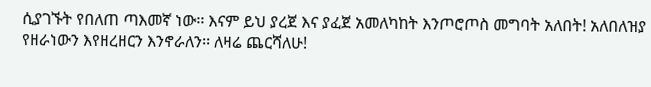ሲያገኙት የበለጠ ጣእመኛ ነው፡፡ እናም ይህ ያረጀ እና ያፈጀ አመለካከት እንጦሮጦስ መግባት አለበት! አለበለዝያ የዘራነውን እየዘረዘርን እንኖራለን፡፡ ለዛሬ ጨርሻለሁ!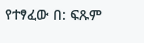የተፃፈው በ: ፍጹም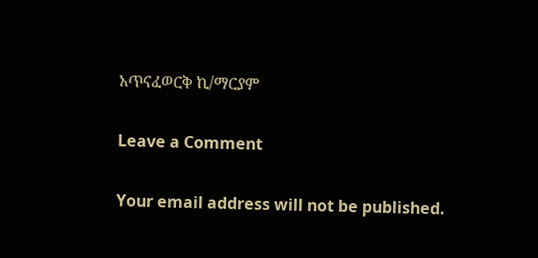አጥናፈወርቅ ኪ/ማርያም

Leave a Comment

Your email address will not be published.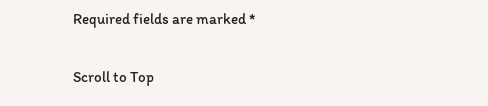Required fields are marked *

Scroll to Top